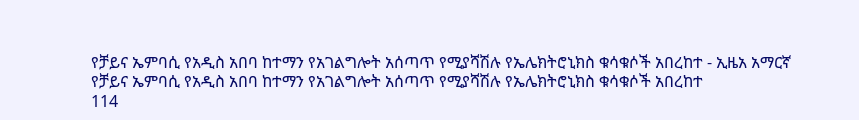የቻይና ኤምባሲ የአዲስ አበባ ከተማን የአገልግሎት አሰጣጥ የሚያሻሽሉ የኤሌክትሮኒክስ ቁሳቁሶች አበረከተ - ኢዜአ አማርኛ
የቻይና ኤምባሲ የአዲስ አበባ ከተማን የአገልግሎት አሰጣጥ የሚያሻሽሉ የኤሌክትሮኒክስ ቁሳቁሶች አበረከተ
114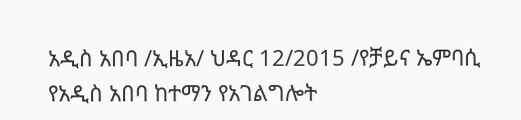አዲስ አበባ /ኢዜአ/ ህዳር 12/2015 /የቻይና ኤምባሲ የአዲስ አበባ ከተማን የአገልግሎት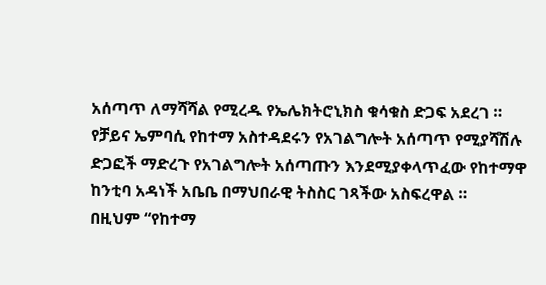አሰጣጥ ለማሻሻል የሚረዱ የኤሌክትሮኒክስ ቁሳቁስ ድጋፍ አደረገ ።
የቻይና ኤምባሲ የከተማ አስተዳደሩን የአገልግሎት አሰጣጥ የሚያሻሽሉ ድጋፎች ማድረጉ የአገልግሎት አሰጣጡን እንደሚያቀላጥፈው የከተማዋ ከንቲባ አዳነች አቤቤ በማህበራዊ ትስስር ገጻችው አስፍረዋል ።
በዚህም “የከተማ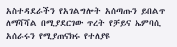አስተዳደራችን የአገልግሎት አሰጣጡን ይበልጥ ለማሻሻል በሚያደርገው ጥረት የቻይና ኤምባሲ አሰራሩን የሚያጠናክሩ የተለያዩ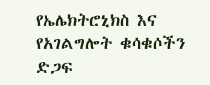የኤሌክትሮኒክስ እና የአገልግሎት ቁሳቁሶችን ድጋፍ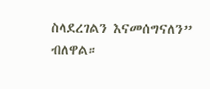ስላደረገልን እናመሰግናለን” ብለዋል።